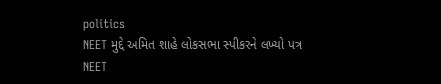politics
NEET મુદ્દે અમિત શાહે લોકસભા સ્પીકરને લખ્યો પત્ર
NEET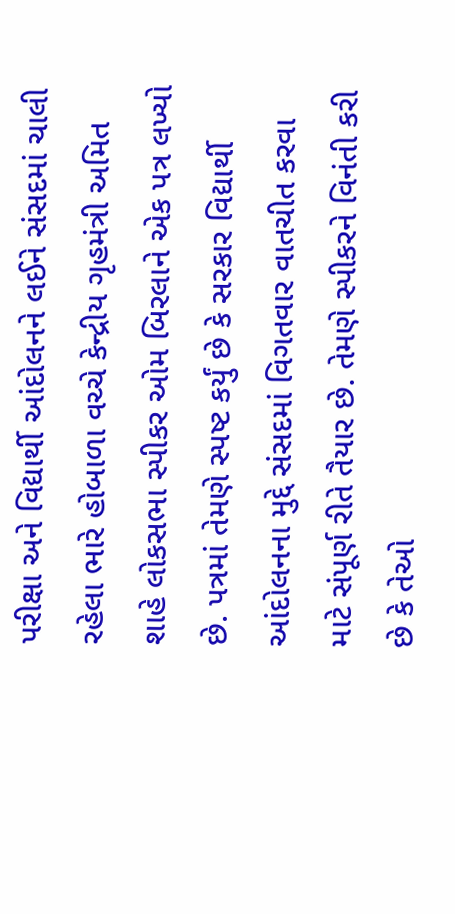પરીક્ષા અને વિદ્યાર્થી આંદોલનને લઈને સંસદમાં ચાલી રહેલા ભારે હોબાળા વચ્ચે કેન્દ્રીય ગૃહમંત્રી અમિત શાહે લોકસભા સ્પીકર ઓમ બિરલાને એક પત્ર લખ્યો છે. પત્રમાં તેમણે સ્પષ્ટ કર્યું છે કે સરકાર વિદ્યાર્થી આંદોલનના મુદ્દે સંસદમાં વિગતવાર વાતચીત કરવા માટે સંપૂર્ણ રીતે તૈયાર છે. તેમણે સ્પીકરને વિનંતી કરી છે કે તેઓ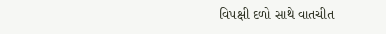વિપક્ષી દળો સાથે વાતચીત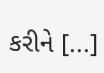કરીને [...]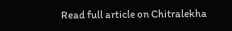Read full article on Chitralekha